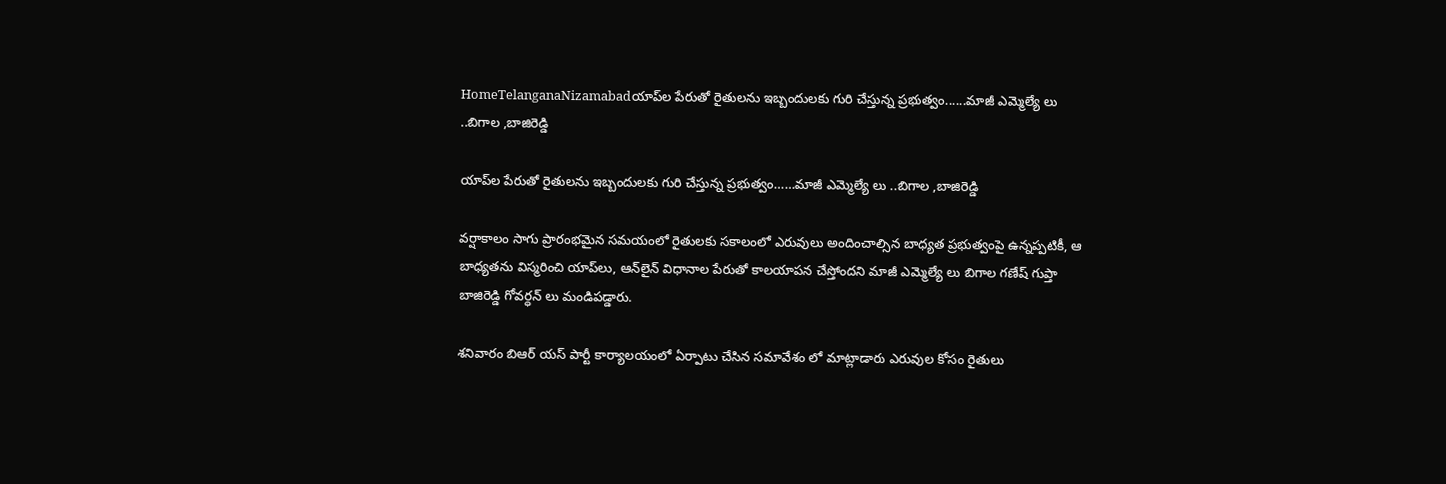HomeTelanganaNizamabadయాప్‌ల పేరుతో రైతులను ఇబ్బందులకు గురి చేస్తున్న ప్రభుత్వం......మాజీ ఎమ్మెల్యే లు ..బిగాల ,బాజిరెడ్డి

యాప్‌ల పేరుతో రైతులను ఇబ్బందులకు గురి చేస్తున్న ప్రభుత్వం……మాజీ ఎమ్మెల్యే లు ..బిగాల ,బాజిరెడ్డి

వర్షాకాలం సాగు ప్రారంభమైన సమయంలో రైతులకు సకాలంలో ఎరువులు అందించాల్సిన బాధ్యత ప్రభుత్వంపై ఉన్నప్పటికీ, ఆ బాధ్యతను విస్మరించి యాప్‌లు, ఆన్‌లైన్ విధానాల పేరుతో కాలయాపన చేస్తోందని మాజీ ఎమ్మెల్యే లు బిగాల గణేష్ గుప్తా బాజిరెడ్డి గోవర్ధన్ లు మండిపడ్డారు.

శనివారం బిఆర్ యస్ పార్టీ కార్యాలయంలో ఏర్పాటు చేసిన సమావేశం లో మాట్లాడారు ఎరువుల కోసం రైతులు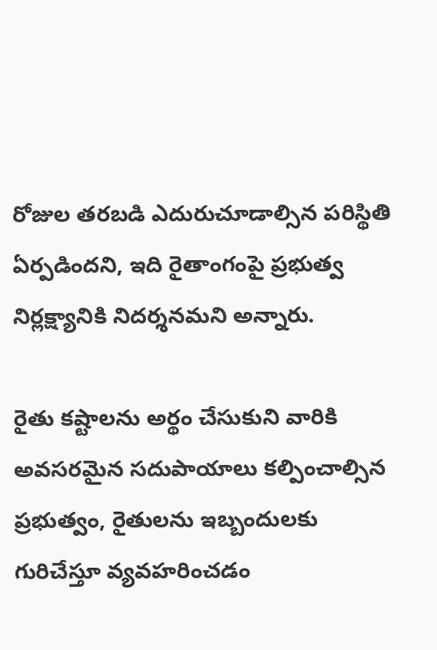రోజుల తరబడి ఎదురుచూడాల్సిన పరిస్థితి ఏర్పడిందని, ఇది రైతాంగంపై ప్రభుత్వ నిర్లక్ష్యానికి నిదర్శనమని అన్నారు.

రైతు కష్టాలను అర్థం చేసుకుని వారికి అవసరమైన సదుపాయాలు కల్పించాల్సిన ప్రభుత్వం, రైతులను ఇబ్బందులకు గురిచేస్తూ వ్యవహరించడం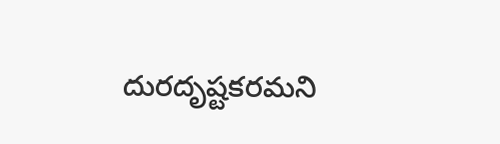దురదృష్టకరమని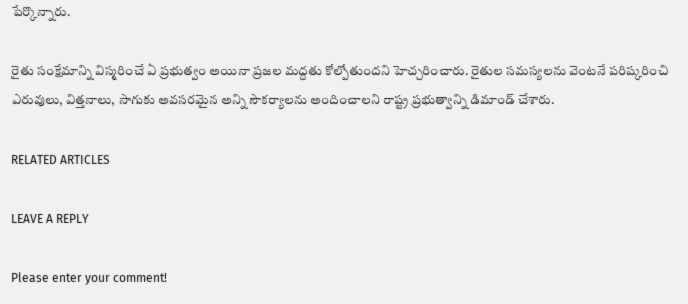పేర్కొన్నారు.

రైతు సంక్షేమాన్ని విస్మరించే ఏ ప్రభుత్వం అయినా ప్రజల మద్దతు కోల్పోతుందని హెచ్చరించారు. రైతుల సమస్యలను వెంటనే పరిష్కరించి ఎరువులు, విత్తనాలు, సాగుకు అవసరమైన అన్ని సౌకర్యాలను అందించాలని రాష్ట్ర ప్రభుత్వాన్ని డిమాండ్ చేశారు.

RELATED ARTICLES

LEAVE A REPLY

Please enter your comment!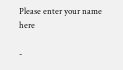Please enter your name here

-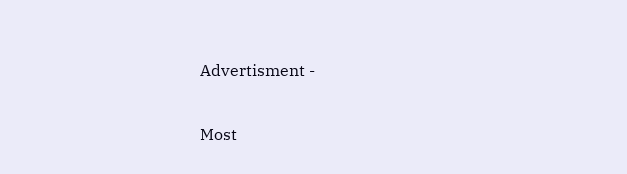Advertisment -

Most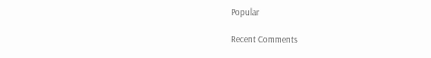Popular

Recent Comments